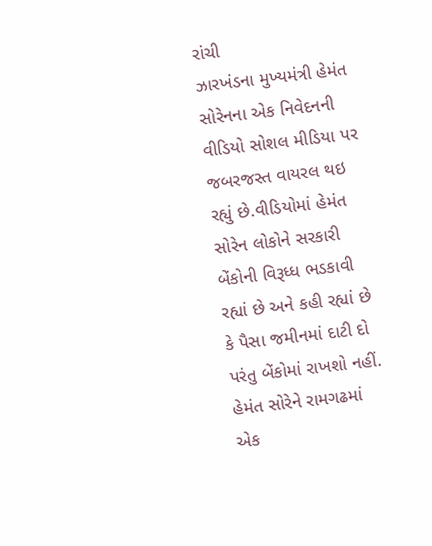રાંચી
ઝારખંડના મુખ્યમંત્રી હેમંત સોરેનના એક નિવેદનની વીડિયો સોશલ મીડિયા પર જબરજસ્ત વાયરલ થઇ રહ્યું છે.વીડિયોમાં હેમંત સોરેન લોકોને સરકારી બેંકોની વિરૂધ્ધ ભડકાવી રહ્યાં છે અને કહી રહ્યાં છે કે પૈસા જમીનમાં દાટી દો પરંતુ બેંકોમાં રાખશો નહીં. હેમંત સોરેને રામગઢમાં એક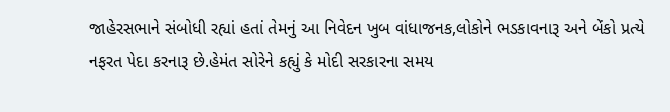જાહેરસભાને સંબોધી રહ્યાં હતાં તેમનું આ નિવેદન ખુબ વાંધાજનક,લોકોને ભડકાવનારૂ અને બેંકો પ્રત્યે નફરત પેદા કરનારૂ છે.હેમંત સોરેને કહ્યું કે મોદી સરકારના સમય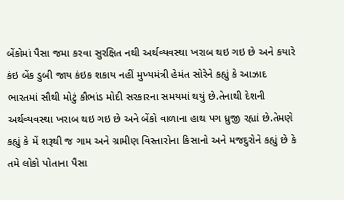બેંકોમાં પૈસા જમા કરવા સુરક્ષિત નથી અર્થવ્યવસ્થા ખરાબ થઇ ગઇ છે અને કયારે કંઇ બેંક ડુબી જાય કંઇક શકાય નહીં મુખ્યમંત્રી હેમંત સોરેને કહ્યું કે આઝાદ ભારતમાં સૌથી મોટું કૌભાંડ મોદી સરકારના સમયમાં થયું છે.તેનાથી દેશની અર્થવ્યવસ્થા ખરાબ થઇ ગઇ છે અને બેંકો વાળાના હાથ પગ ધ્રુજી રહ્યાં છે.તેમણે કહ્યું કે મેં શરૂથી જ ગામ અને ગ્રામીણ વિસ્તારોના કિસાનો અને મજદુરોને કહ્યું છે કે તમે લોકો પોતાના પૈસા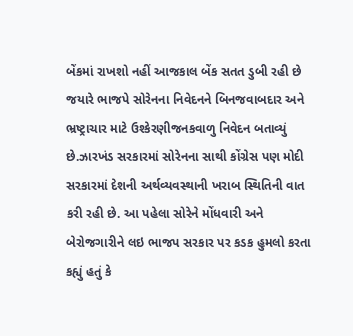બેંકમાં રાખશો નહીં આજકાલ બેંક સતત ડુબી રહી છે જયારે ભાજપે સોરેનના નિવેદનને બિનજવાબદાર અને ભ્રષ્ટ્રાચાર માટે ઉશ્કેરણીજનકવાળુ નિવેદન બતાવ્યું છે.ઝારખંડ સરકારમાં સોરેનના સાથી કોંગ્રેસ પણ મોદી સરકારમાં દેશની અર્થવ્યવસ્થાની ખરાબ સ્થિતિની વાત કરી રહી છે. આ પહેલા સોરેને મોંધવારી અને બેરોજગારીને લઇ ભાજપ સરકાર પર કડક હુમલો કરતા કહ્યું હતું કે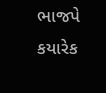ભાજપે કયારેક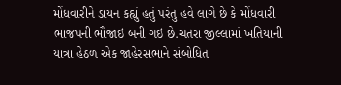મોંધવારીને ડાયન કહ્યું હતું પરંતુ હવે લાગે છે કે મોંધવારી ભાજપની ભૌજાઇ બની ગઇ છે.ચતરા જીલ્લામાં ખતિયાની યાત્રા હેઠળ એક જાહેરસભાને સંબોધિત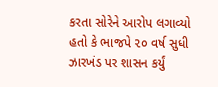કરતા સોરેને આરોપ લગાવ્યો હતો કે ભાજપે ૨૦ વર્ષ સુધી ઝારખંડ પર શાસન કર્યું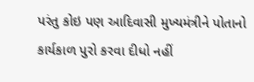પરંતુ કોઇ પણ આદિવાસી મુખ્યમંત્રીને પોતાનો કાર્યકાળ પુરો કરવા દીધો નહીં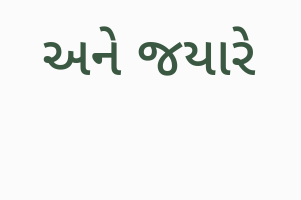અને જયારે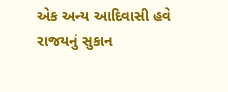એક અન્ય આદિવાસી હવે રાજયનું સુકાન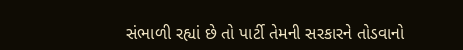સંભાળી રહ્યાં છે તો પાર્ટી તેમની સરકારને તોડવાનો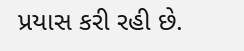પ્રયાસ કરી રહી છે.